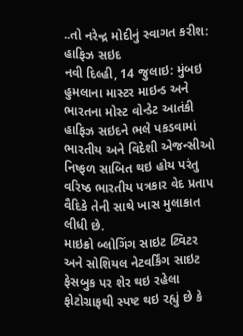..તો નરેન્દ્ર મોદીનું સ્વાગત કરીશ: હાફિઝ સઇદ
નવી દિલ્હી, 14 જુલાઇ: મુંબઇ હુમલાના માસ્ટર માઇન્ડ અને ભારતના મોસ્ટ વોન્ડેટ આતંકી હાફિઝ સઇદને ભલે પકડવામાં ભારતીય અને વિદેશી એજન્સીઓ નિષ્ફળ સાબિત થઇ હોય પરંતુ વરિષ્ઠ ભારતીય પત્રકાર વેદ પ્રતાપ વૈદિકે તેની સાથે ખાસ મુલાકાત લીધી છે.
માઇક્રો બ્લોગિંગ સાઇટ ટ્વિટર અને સોશિયલ નેટવર્કિંગ સાઇટ ફેસબુક પર શેર થઇ રહેલા ફોટોગ્રાફથી સ્પષ્ટ થઇ રહ્યું છે કે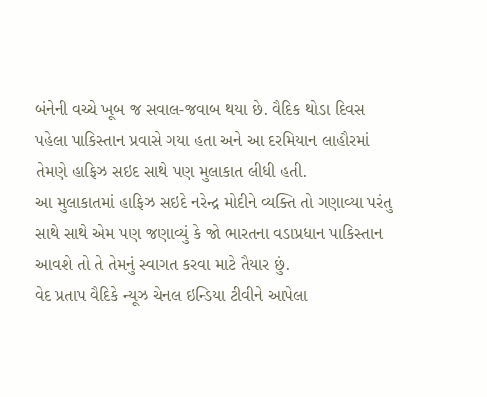બંનેની વચ્ચે ખૂબ જ સવાલ-જવાબ થયા છે. વૈદિક થોડા દિવસ પહેલા પાકિસ્તાન પ્રવાસે ગયા હતા અને આ દરમિયાન લાહૌરમાં તેમણે હાફિઝ સઇદ સાથે પણ મુલાકાત લીધી હતી.
આ મુલાકાતમાં હાફિઝ સઇદે નરેન્દ્ર મોદીને વ્યક્તિ તો ગણાવ્યા પરંતુ સાથે સાથે એમ પણ જણાવ્યું કે જો ભારતના વડાપ્રધાન પાકિસ્તાન આવશે તો તે તેમનું સ્વાગત કરવા માટે તૈયાર છું.
વેદ પ્રતાપ વૈદિકે ન્યૂઝ ચેનલ ઇન્ડિયા ટીવીને આપેલા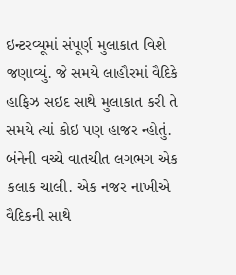ઇન્ટરવ્યૂમાં સંપૂર્ણ મુલાકાત વિશે જણાવ્યું. જે સમયે લાહૌરમાં વૈદિકે હાફિઝ સઇદ સાથે મુલાકાત કરી તે સમયે ત્યાં કોઇ પણ હાજર ન્હોતું. બંનેની વચ્ચે વાતચીત લગભગ એક કલાક ચાલી. એક નજર નાખીએ વૈદિકની સાથે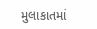મુલાકાતમાં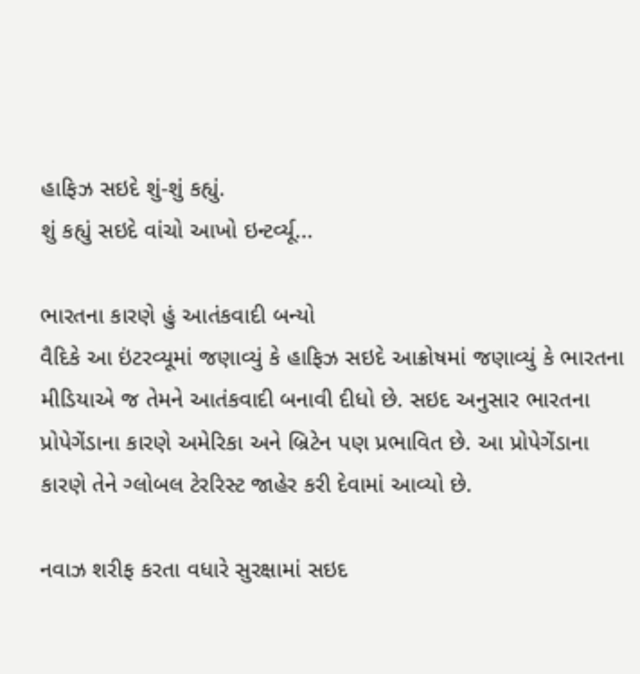હાફિઝ સઇદે શું-શું કહ્યું.
શું કહ્યું સઇદે વાંચો આખો ઇન્ટર્વ્યૂ...

ભારતના કારણે હું આતંકવાદી બન્યો
વૈદિકે આ ઇંટરવ્યૂમાં જણાવ્યું કે હાફિઝ સઇદે આક્રોષમાં જણાવ્યું કે ભારતના મીડિયાએ જ તેમને આતંકવાદી બનાવી દીધો છે. સઇદ અનુસાર ભારતના પ્રોપેગેંડાના કારણે અમેરિકા અને બ્રિટેન પણ પ્રભાવિત છે. આ પ્રોપેગેંડાના કારણે તેને ગ્લોબલ ટેરરિસ્ટ જાહેર કરી દેવામાં આવ્યો છે.

નવાઝ શરીફ કરતા વધારે સુરક્ષામાં સઇદ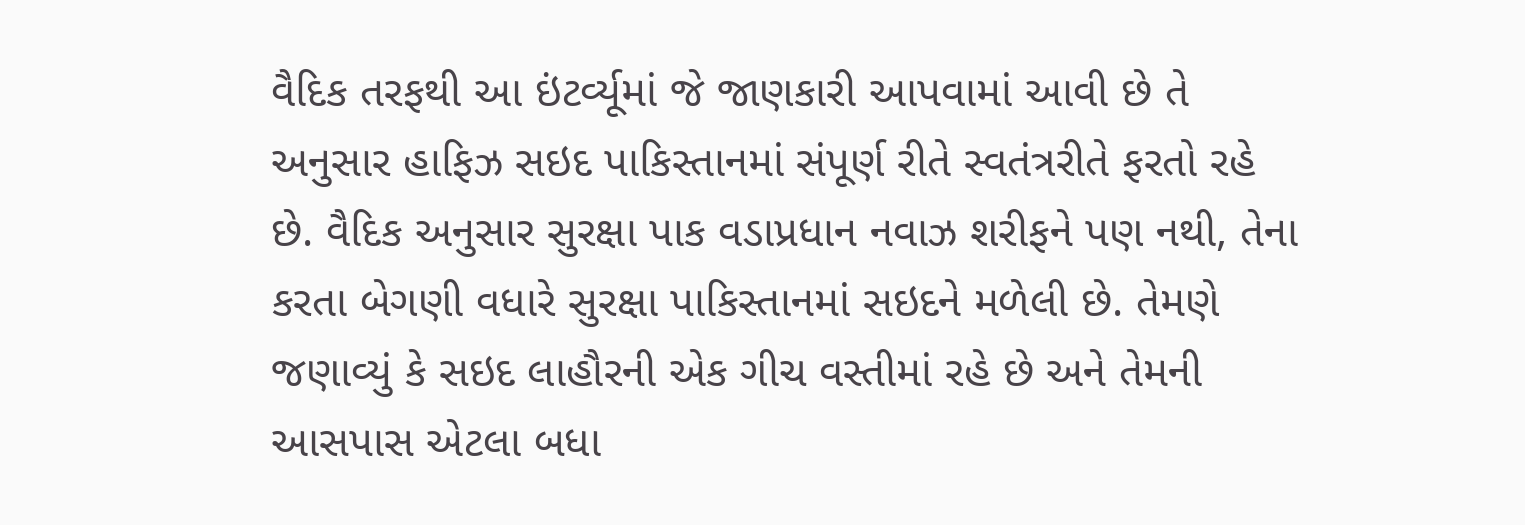વૈદિક તરફથી આ ઇંટર્વ્યૂમાં જે જાણકારી આપવામાં આવી છે તે અનુસાર હાફિઝ સઇદ પાકિસ્તાનમાં સંપૂર્ણ રીતે સ્વતંત્રરીતે ફરતો રહે છે. વૈદિક અનુસાર સુરક્ષા પાક વડાપ્રધાન નવાઝ શરીફને પણ નથી, તેના કરતા બેગણી વધારે સુરક્ષા પાકિસ્તાનમાં સઇદને મળેલી છે. તેમણે જણાવ્યું કે સઇદ લાહૌરની એક ગીચ વસ્તીમાં રહે છે અને તેમની આસપાસ એટલા બધા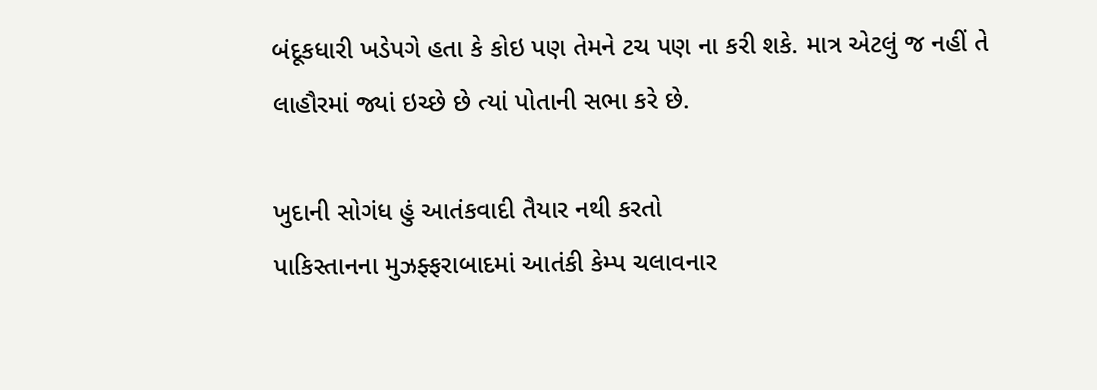બંદૂકધારી ખડેપગે હતા કે કોઇ પણ તેમને ટચ પણ ના કરી શકે. માત્ર એટલું જ નહીં તે લાહૌરમાં જ્યાં ઇચ્છે છે ત્યાં પોતાની સભા કરે છે.

ખુદાની સોગંધ હું આતંકવાદી તૈયાર નથી કરતો
પાકિસ્તાનના મુઝફ્ફરાબાદમાં આતંકી કેમ્પ ચલાવનાર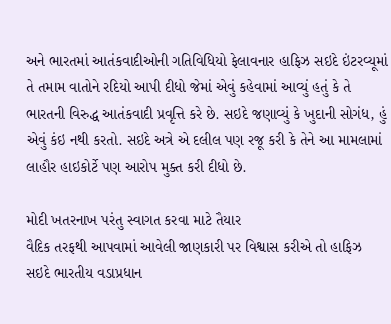અને ભારતમાં આતંકવાદીઓની ગતિવિધિયો ફેલાવનાર હાફિઝ સઇદે ઇંટરવ્યૂમાં તે તમામ વાતોને રદિયો આપી દીધો જેમાં એવું કહેવામાં આવ્યું હતું કે તે ભારતની વિરુદ્ધ આતંકવાદી પ્રવૃત્તિ કરે છે. સઇદે જણાવ્યું કે ખુદાની સોગંધ, હું એવું કંઇ નથી કરતો. સઇદે અત્રે એ દલીલ પણ રજૂ કરી કે તેને આ મામલામાં લાહૌર હાઇકોર્ટે પણ આરોપ મુક્ત કરી દીધો છે.

મોદી ખતરનાખ પરંતુ સ્વાગત કરવા માટે તૈયાર
વૈદિક તરફથી આપવામાં આવેલી જાણકારી પર વિશ્વાસ કરીએ તો હાફિઝ સઇદે ભારતીય વડાપ્રધાન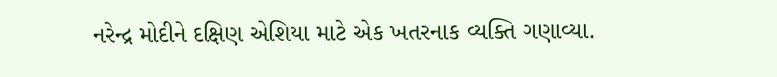નરેન્દ્ર મોદીને દક્ષિણ એશિયા માટે એક ખતરનાક વ્યક્તિ ગણાવ્યા.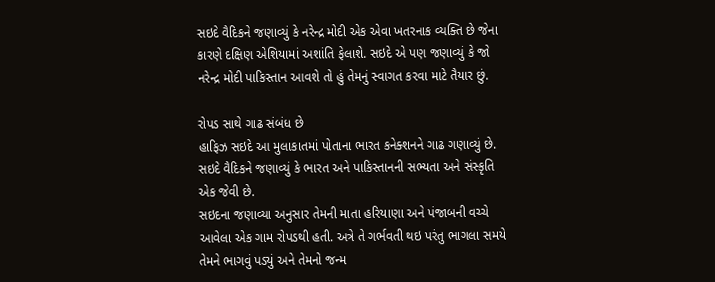સઇદે વૈદિકને જણાવ્યું કે નરેન્દ્ર મોદી એક એવા ખતરનાક વ્યક્તિ છે જેના કારણે દક્ષિણ એશિયામાં અશાંતિ ફેલાશે. સઇદે એ પણ જણાવ્યું કે જો નરેન્દ્ર મોદી પાકિસ્તાન આવશે તો હું તેમનું સ્વાગત કરવા માટે તૈયાર છું.

રોપડ સાથે ગાઢ સંબંધ છે
હાફિઝ સઇદે આ મુલાકાતમાં પોતાના ભારત કનેક્શનને ગાઢ ગણાવ્યું છે. સઇદે વૈદિકને જણાવ્યું કે ભારત અને પાકિસ્તાનની સભ્યતા અને સંસ્કૃતિ એક જેવી છે.
સઇદના જણાવ્યા અનુસાર તેમની માતા હરિયાણા અને પંજાબની વચ્ચે આવેલા એક ગામ રોપડથી હતી. અત્રે તે ગર્ભવતી થઇ પરંતુ ભાગલા સમયે તેમને ભાગવું પડ્યું અને તેમનો જન્મ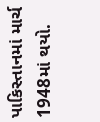પાકિસ્તાનમાં માર્ચ 1948માં થયો.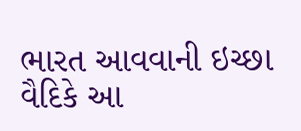ભારત આવવાની ઇચ્છા
વૈદિકે આ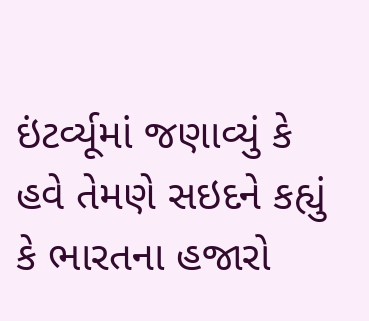ઇંટર્વ્યૂમાં જણાવ્યું કે હવે તેમણે સઇદને કહ્યું કે ભારતના હજારો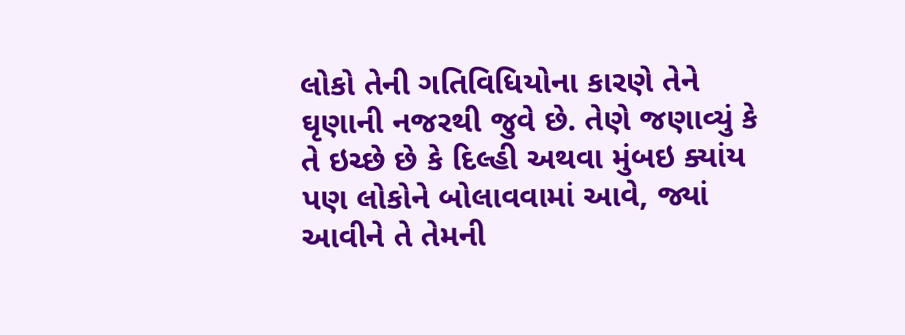લોકો તેની ગતિવિધિયોના કારણે તેને ઘૃણાની નજરથી જુવે છે. તેણે જણાવ્યું કે તે ઇચ્છે છે કે દિલ્હી અથવા મુંબઇ ક્યાંય પણ લોકોને બોલાવવામાં આવે, જ્યાં આવીને તે તેમની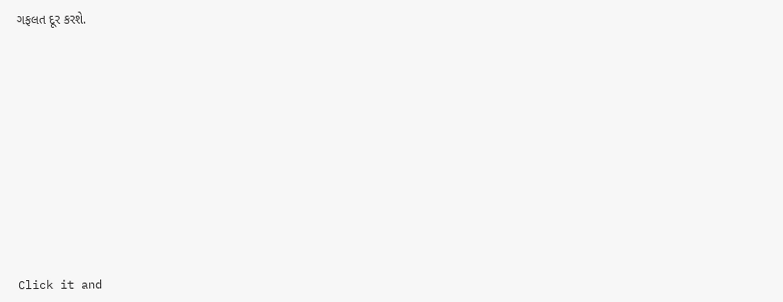ગફલત દૂર કરશે.












Click it and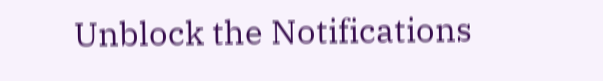Unblock the Notifications